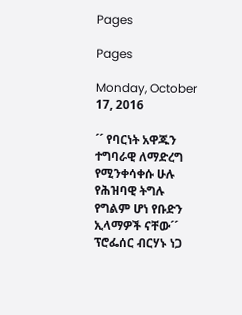Pages

Pages

Monday, October 17, 2016

´´ የባርነት አዋጁን ተግባራዊ ለማድረግ የሚንቀሳቀሱ ሁሉ የሕዝባዊ ትግሉ የግልም ሆነ የቡድን ኢላማዎች ናቸው´´ ፕሮፌሰር ብርሃኑ ነጋ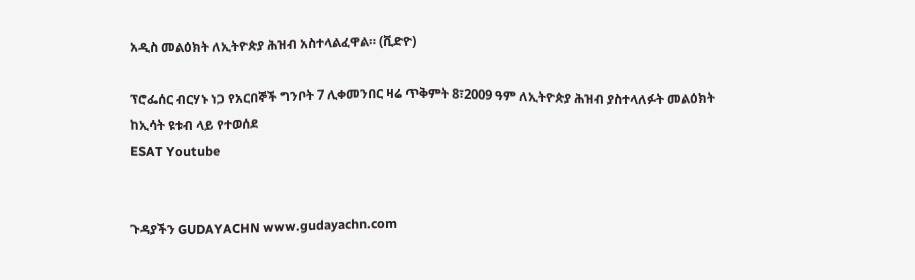አዲስ መልዕክት ለኢትዮጵያ ሕዝብ አስተላልፈዋል። (ቪድዮ)

ፕሮፌሰር ብርሃኑ ነጋ የአርበኞች ግንቦት 7 ሊቀመንበር ዛሬ ጥቅምት 8፣2009 ዓም ለኢትዮጵያ ሕዝብ ያስተላለፉት መልዕክት
ከኢሳት ዩቱብ ላይ የተወሰደ
ESAT Youtube


ጉዳያችን GUDAYACHN www.gudayachn.com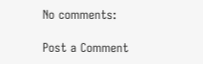No comments:

Post a Comment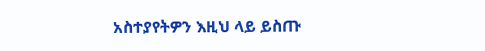አስተያየትዎን እዚህ ላይ ይስጡ